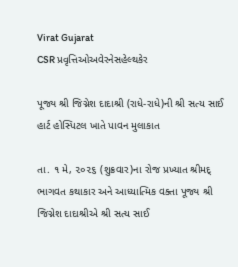Virat Gujarat
CSR પ્રવૃત્તિઓઅવેરનેસહેલ્થકેર

પૂજ્ય શ્રી જિગ્નેશ દાદાશ્રી (રાધે-રાધે)ની શ્રી સત્ય સાઈ હાર્ટ હોસ્પિટલ ખાતે પાવન મુલાકાત

તા. ૧ મે, ૨૦૨૬ (શુક્રવાર)ના રોજ પ્રખ્યાત શ્રીમદ્ ભાગવત કથાકાર અને આધ્યાત્મિક વક્તા પૂજ્ય શ્રી જિગ્નેશ દાદાશ્રીએ શ્રી સત્ય સાઈ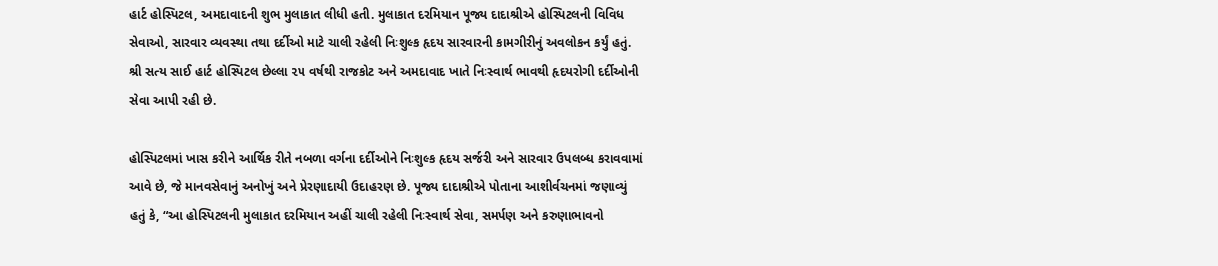હાર્ટ હોસ્પિટલ, અમદાવાદની શુભ મુલાકાત લીધી હતી. મુલાકાત દરમિયાન પૂજ્ય દાદાશ્રીએ હોસ્પિટલની વિવિધ સેવાઓ, સારવાર વ્યવસ્થા તથા દર્દીઓ માટે ચાલી રહેલી નિઃશુલ્ક હૃદય સારવારની કામગીરીનું અવલોકન કર્યું હતું. શ્રી સત્ય સાઈ હાર્ટ હોસ્પિટલ છેલ્લા ૨૫ વર્ષથી રાજકોટ અને અમદાવાદ ખાતે નિઃસ્વાર્થ ભાવથી હૃદયરોગી દર્દીઓની સેવા આપી રહી છે.

હોસ્પિટલમાં ખાસ કરીને આર્થિક રીતે નબળા વર્ગના દર્દીઓને નિઃશુલ્ક હૃદય સર્જરી અને સારવાર ઉપલબ્ધ કરાવવામાં આવે છે, જે માનવસેવાનું અનોખું અને પ્રેરણાદાયી ઉદાહરણ છે. પૂજ્ય દાદાશ્રીએ પોતાના આશીર્વચનમાં જણાવ્યું હતું કે, “આ હોસ્પિટલની મુલાકાત દરમિયાન અહીં ચાલી રહેલી નિઃસ્વાર્થ સેવા, સમર્પણ અને કરુણાભાવનો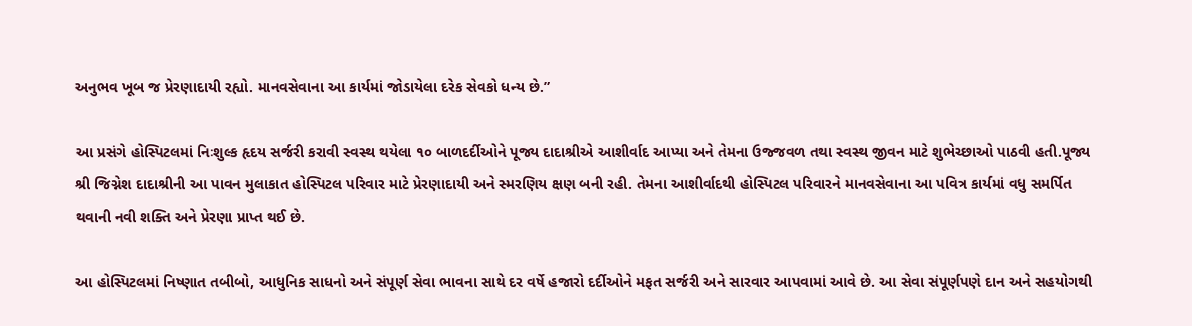અનુભવ ખૂબ જ પ્રેરણાદાયી રહ્યો. માનવસેવાના આ કાર્યમાં જોડાયેલા દરેક સેવકો ધન્ય છે.”

આ પ્રસંગે હોસ્પિટલમાં નિઃશુલ્ક હૃદય સર્જરી કરાવી સ્વસ્થ થયેલા ૧૦ બાળદર્દીઓને પૂજ્ય દાદાશ્રીએ આશીર્વાદ આપ્યા અને તેમના ઉજ્જવળ તથા સ્વસ્થ જીવન માટે શુભેચ્છાઓ પાઠવી હતી.પૂજ્ય શ્રી જિગ્નેશ દાદાશ્રીની આ પાવન મુલાકાત હોસ્પિટલ પરિવાર માટે પ્રેરણાદાયી અને સ્મરણિય ક્ષણ બની રહી. તેમના આશીર્વાદથી હોસ્પિટલ પરિવારને માનવસેવાના આ પવિત્ર કાર્યમાં વધુ સમર્પિત થવાની નવી શક્તિ અને પ્રેરણા પ્રાપ્ત થઈ છે.

આ હોસ્પિટલમાં નિષ્ણાત તબીબો, આધુનિક સાધનો અને સંપૂર્ણ સેવા ભાવના સાથે દર વર્ષે હજારો દર્દીઓને મફત સર્જરી અને સારવાર આપવામાં આવે છે. આ સેવા સંપૂર્ણપણે દાન અને સહયોગથી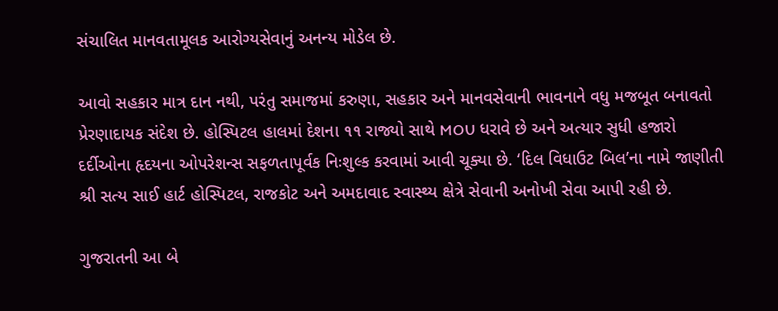સંચાલિત માનવતામૂલક આરોગ્યસેવાનું અનન્ય મોડેલ છે.

આવો સહકાર માત્ર દાન નથી, પરંતુ સમાજમાં કરુણા, સહકાર અને માનવસેવાની ભાવનાને વધુ મજબૂત બનાવતો પ્રેરણાદાયક સંદેશ છે. હોસ્પિટલ હાલમાં દેશના ૧૧ રાજ્યો સાથે MOU ધરાવે છે અને અત્યાર સુધી હજારો દર્દીઓના હૃદયના ઓપરેશન્સ સફળતાપૂર્વક નિઃશુલ્ક કરવામાં આવી ચૂક્યા છે. ‘દિલ વિધાઉટ બિલ’ના નામે જાણીતી શ્રી સત્ય સાઈ હાર્ટ હોસ્પિટલ, રાજકોટ અને અમદાવાદ સ્વાસ્થ્ય ક્ષેત્રે સેવાની અનોખી સેવા આપી રહી છે.

ગુજરાતની આ બે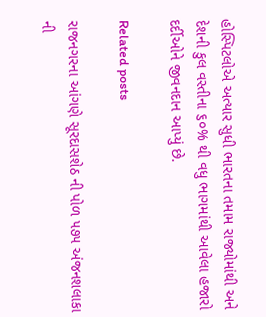હોસ્પિટલોએ અત્યાર સુધી ભારતના તમામ રાજ્યોમાંથી અને દેશની કુલ વસ્તીના ૬૦% થી વધુ ભાગમાંથી આવેલા હજારો દર્દીઓને જીવનદાન આપ્યું છે.

Related posts

રાજનગરના આંગણે સૂરદાસશેઠ ની પોળ ૫૭૫ અંજનશલાકા ની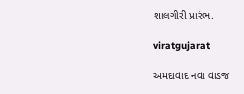શાલગીરી પ્રારંભ.

viratgujarat

અમદાવાદ નવા વાડજ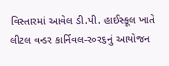વિસ્તારમાં આવેલ ડી.પી. હાઈસ્કૂલ ખાતે લીટલ વન્ડર કાર્નિવલ-ર૦ર૬નું આયોજન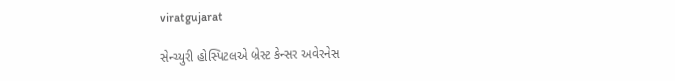viratgujarat

સેન્ચ્યુરી હોસ્પિટલએ બ્રેસ્ટ કેન્સર અવેરનેસ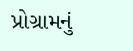પ્રોગ્રામનું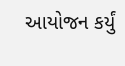આયોજન કર્યું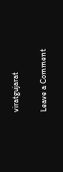viratgujarat

Leave a Comment